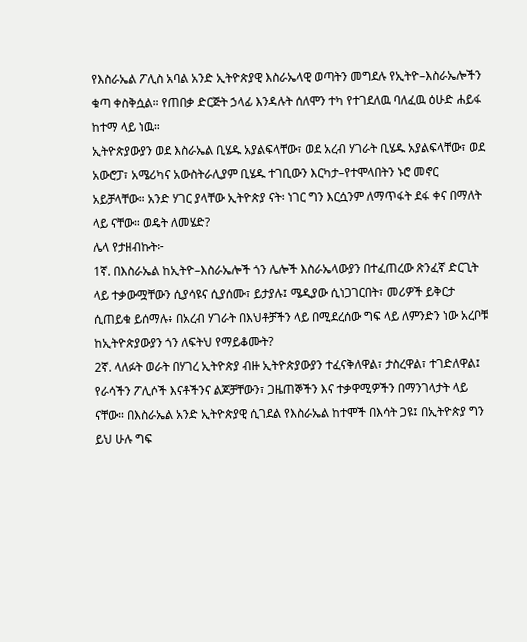የእስራኤል ፖሊስ አባል አንድ ኢትዮጵያዊ እስራኤላዊ ወጣትን መግደሉ የኢትዮ–እስራኤሎችን ቁጣ ቀስቅሷል። የጠበቃ ድርጅት ኃላፊ እንዳሉት ሰለሞን ተካ የተገደለዉ ባለፈዉ ዕሁድ ሐይፋ ከተማ ላይ ነዉ።
ኢትዮጵያውያን ወደ እስራኤል ቢሄዱ አያልፍላቸው፣ ወደ አረብ ሃገራት ቢሄዱ አያልፍላቸው፣ ወደ አውሮፓ፣ አሜሪካና አውስትራሊያም ቢሄዱ ተገቢውን እርካታ–የተሞላበትን ኑሮ መኖር አይቻላቸው። አንድ ሃገር ያላቸው ኢትዮጵያ ናት፡ ነገር ግን እርሷንም ለማጥፋት ደፋ ቀና በማለት ላይ ናቸው። ወዴት ለመሄድ?
ሌላ የታዘብኩት፦
1ኛ. በእስራኤል ከኢትዮ–እስራኤሎች ጎን ሌሎች እስራኤላውያን በተፈጠረው ጽንፈኛ ድርጊት ላይ ተቃውሟቸውን ሲያሳዩና ሲያሰሙ፣ ይታያሉ፤ ሜዲያው ሲነጋገርበት፣ መሪዎች ይቅርታ ሲጠይቁ ይሰማሉ፥ በአረብ ሃገራት በእህቶቻችን ላይ በሚደረሰው ግፍ ላይ ለምንድን ነው አረቦቹ ከኢትዮጵያውያን ጎን ለፍትህ የማይቆሙት?
2ኛ. ላለፉት ወራት በሃገረ ኢትዮጵያ ብዙ ኢትዮጵያውያን ተፈናቅለዋል፣ ታስረዋል፣ ተገድለዋል፤ የራሳችን ፖሊሶች እናቶችንና ልጆቻቸውን፣ ጋዜጠኞችን እና ተቃዋሚዎችን በማንገላታት ላይ ናቸው። በእስራኤል አንድ ኢትዮጵያዊ ሲገደል የእስራኤል ከተሞች በእሳት ጋዩ፤ በኢትዮጵያ ግን ይህ ሁሉ ግፍ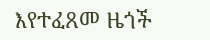እየተፈጸመ ዜጎች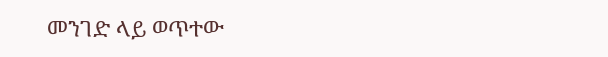መንገድ ላይ ወጥተው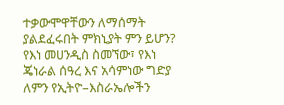ተቃውሞዋቸውን ለማሰማት ያልደፈሩበት ምክኒያት ምን ይሆን? የእነ መሀንዲስ ስመኘው፣ የእነ ጄነራል ሰዓረ እና አሳምነው ግድያ ለምን የኢትዮ–እስራኤሎችን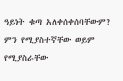ዓይነት ቁጣ አለቀሰቀሰባቸውም? ምን የሚያስተኛቸው ወይም የሚያስራቸው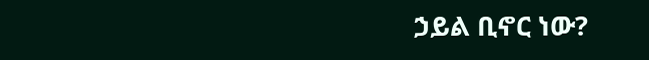ኃይል ቢኖር ነው?